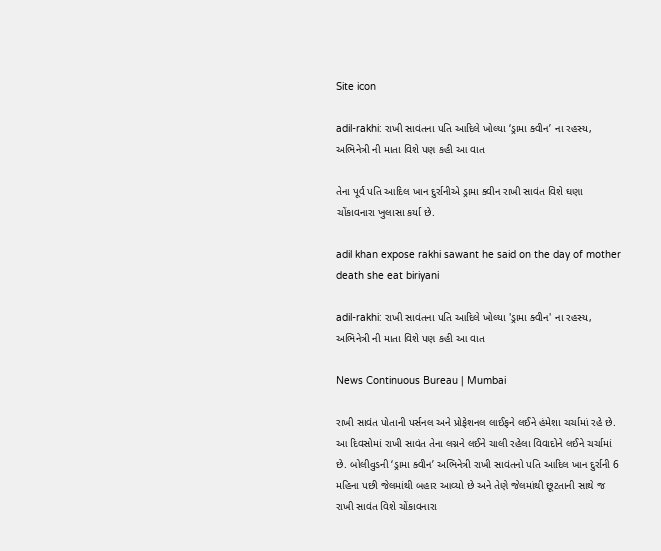Site icon

adil-rakhi: રાખી સાવંતના પતિ આદિલે ખોલ્યા ‘ડ્રામા ક્વીન’ ના રહસ્ય, અભિનેત્રી ની માતા વિશે પણ કહી આ વાત

તેના પૂર્વ પતિ આદિલ ખાન દુર્રાનીએ ડ્રામા ક્વીન રાખી સાવંત વિશે ઘણા ચોંકાવનારા ખુલાસા કર્યા છે.

adil khan expose rakhi sawant he said on the day of mother death she eat biriyani

adil-rakhi: રાખી સાવંતના પતિ આદિલે ખોલ્યા 'ડ્રામા ક્વીન' ના રહસ્ય, અભિનેત્રી ની માતા વિશે પણ કહી આ વાત

News Continuous Bureau | Mumbai

રાખી સાવંત પોતાની પર્સનલ અને પ્રોફેશનલ લાઈફને લઈને હંમેશા ચર્ચામાં રહે છે. આ દિવસોમાં રાખી સાવંત તેના લગ્નને લઈને ચાલી રહેલા વિવાદોને લઈને ચર્ચામાં છે. બોલીવુડની ‘ડ્રામા ક્વીન’ અભિનેત્રી રાખી સાવંતનો પતિ આદિલ ખાન દુર્રાની 6 મહિના પછી જેલમાંથી બહાર આવ્યો છે અને તેણે જેલમાંથી છૂટતાની સાથે જ રાખી સાવંત વિશે ચોંકાવનારા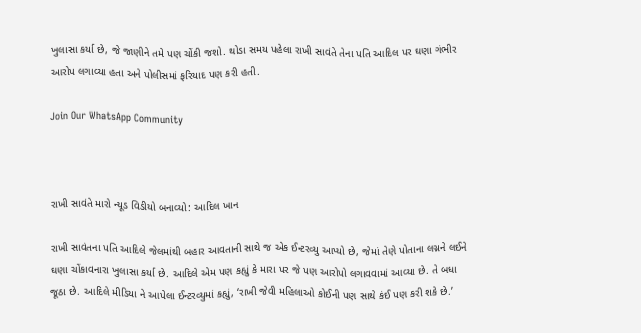ખુલાસા કર્યા છે, જે જાણીને તમે પણ ચોંકી જશો. થોડા સમય પહેલા રાખી સાવંતે તેના પતિ આદિલ પર ઘણા ગંભીર આરોપ લગાવ્યા હતા અને પોલીસમાં ફરિયાદ પણ કરી હતી.

Join Our WhatsApp Community



રાખી સાવંતે મારો ન્યૂડ વિડીયો બનાવ્યો: આદિલ ખાન

રાખી સાવંતના પતિ આદિલે જેલમાંથી બહાર આવતાની સાથે જ એક ઈન્ટરવ્યુ આપ્યો છે, જેમાં તેણે પોતાના લગ્નને લઈને ઘણા ચોંકાવનારા ખુલાસા કર્યા છે. આદિલે એમ પણ કહ્યું કે મારા પર જે પણ આરોપો લગાવવામાં આવ્યા છે. તે બધા જૂઠા છે. આદિલે મીડિયા ને આપેલા ઈન્ટરવ્યુમાં કહ્યું, ‘રાખી જેવી મહિલાઓ કોઈની પણ સાથે કંઈ પણ કરી શકે છે.’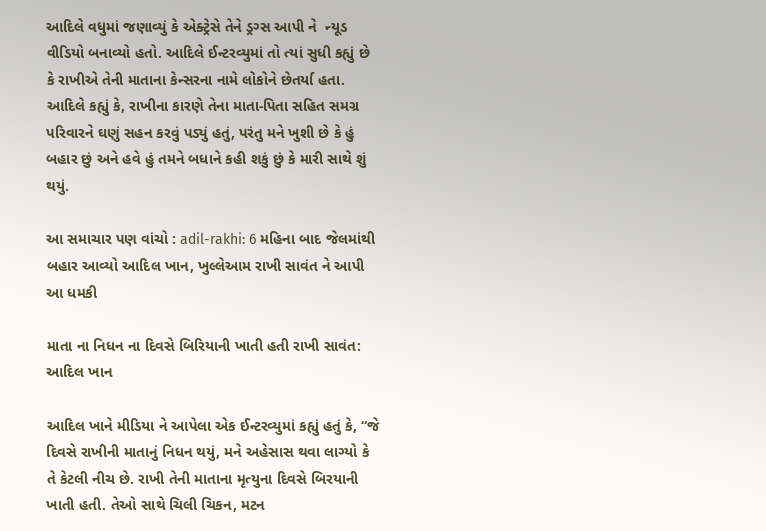આદિલે વધુમાં જણાવ્યું કે એક્ટ્રેસે તેને ડ્રગ્સ આપી ને  ન્યૂડ વીડિયો બનાવ્યો હતો. આદિલે ઈન્ટરવ્યુમાં તો ત્યાં સુધી કહ્યું છે કે રાખીએ તેની માતાના કેન્સરના નામે લોકોને છેતર્યા હતા. આદિલે કહ્યું કે, રાખીના કારણે તેના માતા-પિતા સહિત સમગ્ર પરિવારને ઘણું સહન કરવું પડ્યું હતું, પરંતુ મને ખુશી છે કે હું બહાર છું અને હવે હું તમને બધાને કહી શકું છું કે મારી સાથે શું થયું.

આ સમાચાર પણ વાંચો : adil-rakhi: 6 મહિના બાદ જેલમાંથી બહાર આવ્યો આદિલ ખાન, ખુલ્લેઆમ રાખી સાવંત ને આપી આ ધમકી

માતા ના નિધન ના દિવસે બિરિયાની ખાતી હતી રાખી સાવંત: આદિલ ખાન

આદિલ ખાને મીડિયા ને આપેલા એક ઈન્ટરવ્યુમાં કહ્યું હતું કે, “જે દિવસે રાખીની માતાનું નિધન થયું, મને અહેસાસ થવા લાગ્યો કે તે કેટલી નીચ છે. રાખી તેની માતાના મૃત્યુના દિવસે બિરયાની ખાતી હતી. તેઓ સાથે ચિલી ચિકન, મટન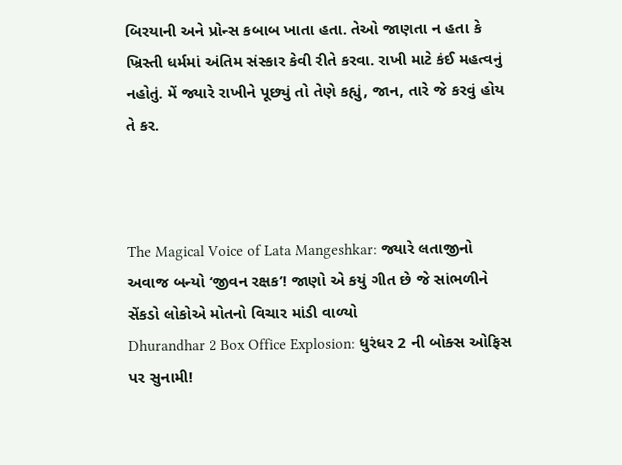બિરયાની અને પ્રોન્સ કબાબ ખાતા હતા. તેઓ જાણતા ન હતા કે ખ્રિસ્તી ધર્મમાં અંતિમ સંસ્કાર કેવી રીતે કરવા. રાખી માટે કંઈ મહત્વનું નહોતું. મેં જ્યારે રાખીને પૂછ્યું તો તેણે કહ્યું, જાન, તારે જે કરવું હોય તે કર.



The Magical Voice of Lata Mangeshkar: જ્યારે લતાજીનો અવાજ બન્યો ‘જીવન રક્ષક’! જાણો એ કયું ગીત છે જે સાંભળીને સેંકડો લોકોએ મોતનો વિચાર માંડી વાળ્યો
Dhurandhar 2 Box Office Explosion: ધુરંધર 2 ની બોક્સ ઓફિસ પર સુનામી!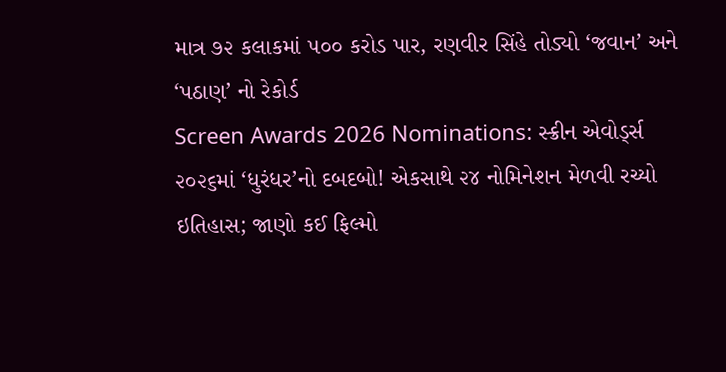માત્ર ૭૨ કલાકમાં ૫૦૦ કરોડ પાર, રણવીર સિંહે તોડ્યો ‘જવાન’ અને ‘પઠાણ’ નો રેકોર્ડ
Screen Awards 2026 Nominations: સ્ક્રીન એવોર્ડ્સ ૨૦૨૬માં ‘ધુરંધર’નો દબદબો! એકસાથે ૨૪ નોમિનેશન મેળવી રચ્યો ઇતિહાસ; જાણો કઈ ફિલ્મો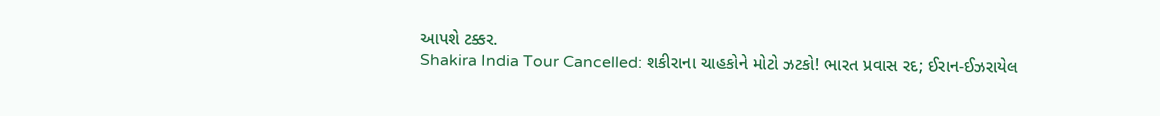આપશે ટક્કર.
Shakira India Tour Cancelled: શકીરાના ચાહકોને મોટો ઝટકો! ભારત પ્રવાસ રદ; ઈરાન-ઈઝરાયેલ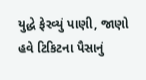યુદ્ધે ફેરવ્યું પાણી, જાણો હવે ટિકિટના પૈસાનું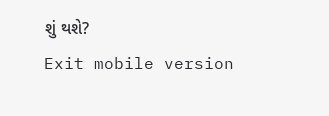શું થશે?
Exit mobile version